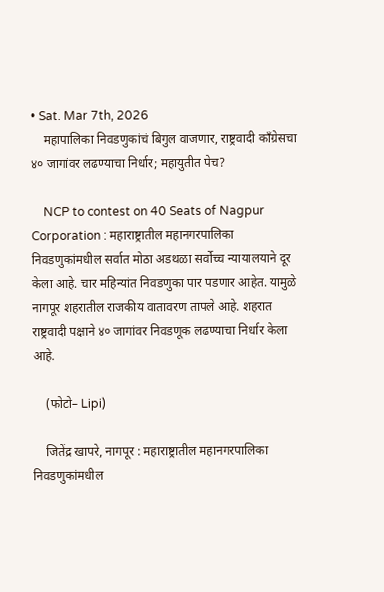• Sat. Mar 7th, 2026
    महापालिका निवडणुकांचं बिगुल वाजणार, राष्ट्रवादी काँग्रेसचा ४० जागांवर लढण्याचा निर्धार; महायुतीत पेच?

    NCP to contest on 40 Seats of Nagpur Corporation : महाराष्ट्रातील महानगरपालिका निवडणुकांमधील सर्वात मोठा अडथळा सर्वोच्च न्यायालयाने दूर केला आहे. चार महिन्यांत निवडणुका पार पडणार आहेत. यामुळे नागपूर शहरातील राजकीय वातावरण तापले आहे. शहरात राष्ट्रवादी पक्षाने ४० जागांवर निवडणूक लढण्याचा निर्धार केला आहे.

    (फोटो– Lipi)

    जितेंद्र खापरे, नागपूर : महाराष्ट्रातील महानगरपालिका निवडणुकांमधील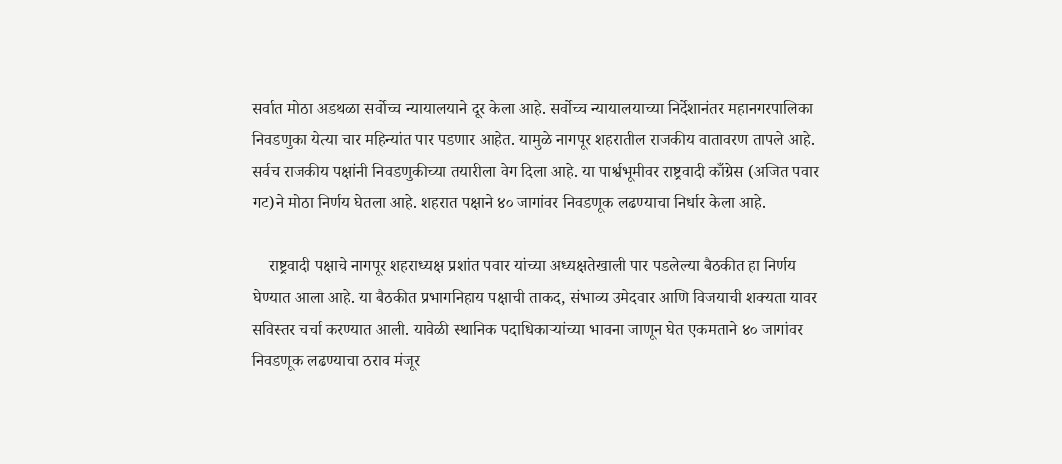सर्वात मोठा अडथळा सर्वोच्च न्यायालयाने दूर केला आहे. सर्वोच्च न्यायालयाच्या निर्देशानंतर महानगरपालिका निवडणुका येत्या चार महिन्यांत पार पडणार आहेत. यामुळे नागपूर शहरातील राजकीय वातावरण तापले आहे. सर्वच राजकीय पक्षांनी निवडणुकीच्या तयारीला वेग दिला आहे. या पार्श्वभूमीवर राष्ट्रवादी काँग्रेस (अजित पवार गट)ने मोठा निर्णय घेतला आहे. शहरात पक्षाने ४० जागांवर निवडणूक लढण्याचा निर्धार केला आहे.

    राष्ट्रवादी पक्षाचे नागपूर शहराध्यक्ष प्रशांत पवार यांच्या अध्यक्षतेखाली पार पडलेल्या बैठकीत हा निर्णय घेण्यात आला आहे. या बैठकीत प्रभागनिहाय पक्षाची ताकद, संभाव्य उमेदवार आणि विजयाची शक्यता यावर सविस्तर चर्चा करण्यात आली. यावेळी स्थानिक पदाधिकाऱ्यांच्या भावना जाणून घेत एकमताने ४० जागांवर निवडणूक लढण्याचा ठराव मंजूर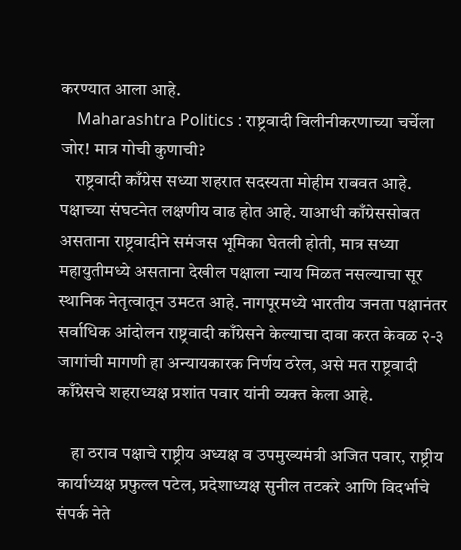करण्यात आला आहे.
    Maharashtra Politics : राष्ट्रवादी विलीनीकरणाच्या चर्चेला जोर! मात्र गोची कुणाची?
    राष्ट्रवादी काँग्रेस सध्या शहरात सदस्यता मोहीम राबवत आहे. पक्षाच्या संघटनेत लक्षणीय वाढ होत आहे. याआधी काँग्रेससोबत असताना राष्ट्रवादीने समंजस भूमिका घेतली होती, मात्र सध्या महायुतीमध्ये असताना देखील पक्षाला न्याय मिळत नसल्याचा सूर स्थानिक नेतृत्वातून उमटत आहे. नागपूरमध्ये भारतीय जनता पक्षानंतर सर्वाधिक आंदोलन राष्ट्रवादी काँग्रेसने केल्याचा दावा करत केवळ २-३ जागांची मागणी हा अन्यायकारक निर्णय ठरेल, असे मत राष्ट्रवादी काँग्रेसचे शहराध्यक्ष प्रशांत पवार यांनी व्यक्त केला आहे.

    हा ठराव पक्षाचे राष्ट्रीय अध्यक्ष व उपमुख्यमंत्री अजित पवार, राष्ट्रीय कार्याध्यक्ष प्रफुल्ल पटेल, प्रदेशाध्यक्ष सुनील तटकरे आणि विदर्भाचे संपर्क नेते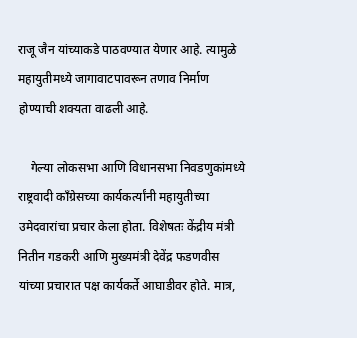राजू जैन यांच्याकडे पाठवण्यात येणार आहे. त्यामुळे महायुतीमध्ये जागावाटपावरून तणाव निर्माण होण्याची शक्यता वाढली आहे.

    गेल्या लोकसभा आणि विधानसभा निवडणुकांमध्ये राष्ट्रवादी काँग्रेसच्या कार्यकर्त्यांनी महायुतीच्या उमेदवारांचा प्रचार केला होता. विशेषतः केंद्रीय मंत्री नितीन गडकरी आणि मुख्यमंत्री देवेंद्र फडणवीस यांच्या प्रचारात पक्ष कार्यकर्ते आघाडीवर होते. मात्र,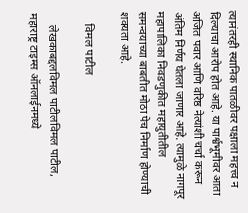त्यानंतरही स्थानिक पातळीवर पक्षाला महत्त्व न दिल्याचा आरोप होत आहे. या पार्श्वभूमीवर आता अजित पवार आणि वरिष्ठ नेत्यांशी चर्चा करून अंतिम निर्णय घेतला जाणार आहे. त्यामुळे नागपूर महापालिका निवडणुकीत महायुतीतील समन्वयाच्या बाबतीत मोठा पेच निर्माण होण्याची शक्यता आहे.

    विमल पाटील

    लेखकाबद्दलविमल पाटीलविमल पाटील, महाराष्ट्र टाइम्स ऑनलाईनमध्ये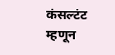कंसल्टंट म्हणून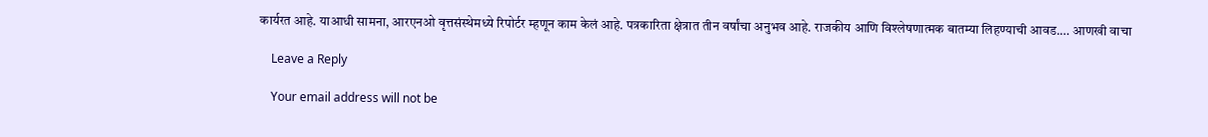कार्यरत आहे. याआधी सामना, आरएनओ वृत्तसंस्थेमध्ये रिपोर्टर म्हणून काम केलं आहे. पत्रकारिता क्षेत्रात तीन वर्षांचा अनुभव आहे. राजकीय आणि विश्लेषणात्मक बातम्या लिहण्याची आवड.… आणखी वाचा

    Leave a Reply

    Your email address will not be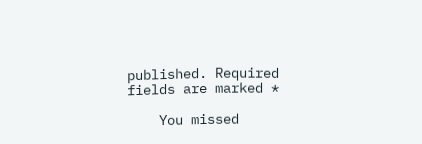published. Required fields are marked *

    You missed